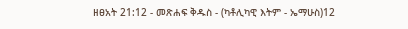ዘፀአት 21:12 - መጽሐፍ ቅዱስ - (ካቶሊካዊ እትም - ኤማሁስ)12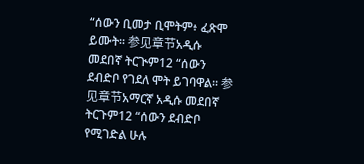“ሰውን ቢመታ ቢሞትም፥ ፈጽሞ ይሙት። 参见章节አዲሱ መደበኛ ትርጒም12 “ሰውን ደብድቦ የገደለ ሞት ይገባዋል። 参见章节አማርኛ አዲሱ መደበኛ ትርጉም12 “ሰውን ደብድቦ የሚገድል ሁሉ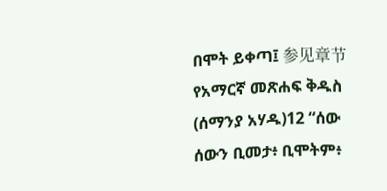በሞት ይቀጣ፤ 参见章节የአማርኛ መጽሐፍ ቅዱስ (ሰማንያ አሃዱ)12 “ሰው ሰውን ቢመታ፥ ቢሞትም፥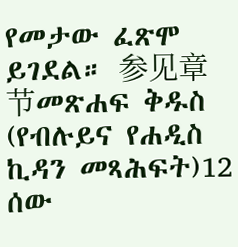የመታው ፈጽሞ ይገደል። 参见章节መጽሐፍ ቅዱስ (የብሉይና የሐዲስ ኪዳን መጻሕፍት)12 ሰው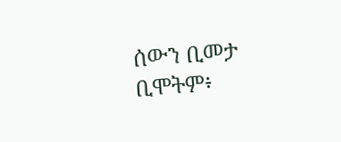ሰውን ቢመታ ቢሞትም፥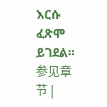እርሱ ፈጽሞ ይገደል። 参见章节 |